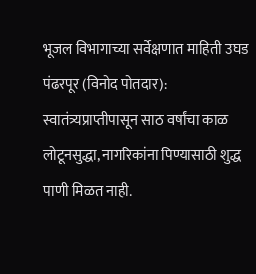भूजल विभागाच्या सर्वेक्षणात माहिती उघड
पंढरपूर (विनोद पोतदार): स्वातंत्र्यप्राप्तीपासून साठ वर्षांचा काळ लोटूनसुद्धा, नागरिकांना पिण्यासाठी शुद्ध पाणी मिळत नाही.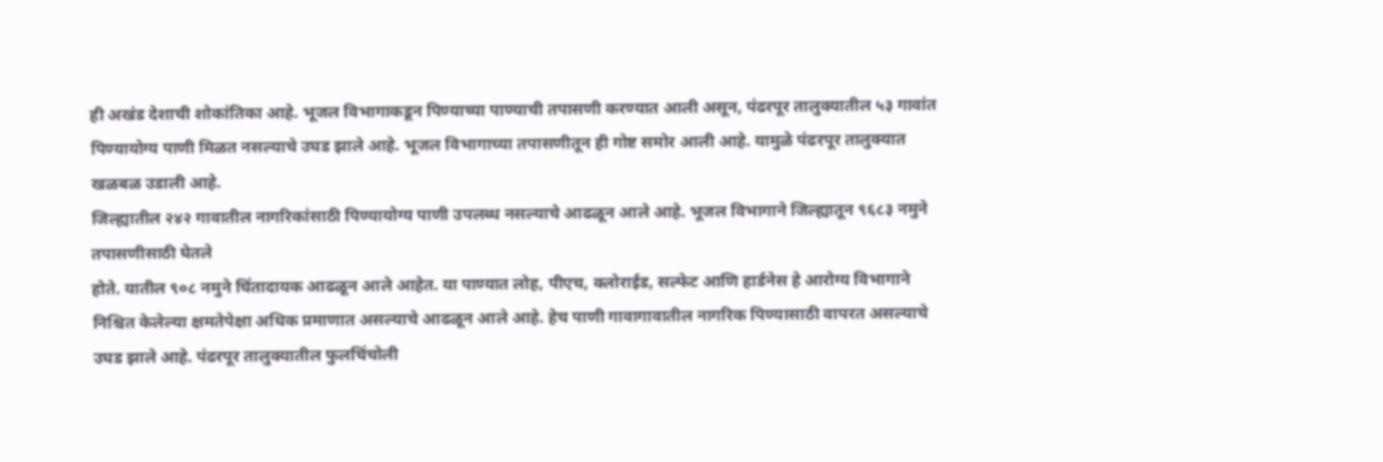ही अखंड देशाची शोकांतिका आहे. भूजल विभागाकडून पिण्याच्या पाण्याची तपासणी करण्यात आली असून, पंढरपूर तालुक्यातील ५३ गावांत पिण्यायोग्य पाणी मिळत नसल्याचे उघड झाले आहे. भूजल विभागाच्या तपासणीतून ही गोष्ट समोर आली आहे. यामुळे पंढरपूर तालुक्यात खळबळ उडाली आहे.
जिल्ह्यातील २४२ गावातील नागरिकांसाठी पिण्यायोग्य पाणी उपलब्ध नसल्याचे आढळून आले आहे. भूजल विभागाने जिल्ह्यातून ९६८३ नमुने तपासणीसाठी घेतले
होते. यातील ९०८ नमुने चिंतादायक आढळून आले आहेत. या पाण्यात लोह, पीएच, क्लोराईड, सल्फेट आणि हार्डनेस हे आरोग्य विभागाने निश्चित केलेल्या क्षमतेपेक्षा अधिक प्रमाणात असल्याचे आढळून आले आहे. हेच पाणी गावागावातील नागरिक पिण्यासाठी वापरत असल्याचे उघड झाले आहे. पंढरपूर तालुक्यातील फुलचिंचोली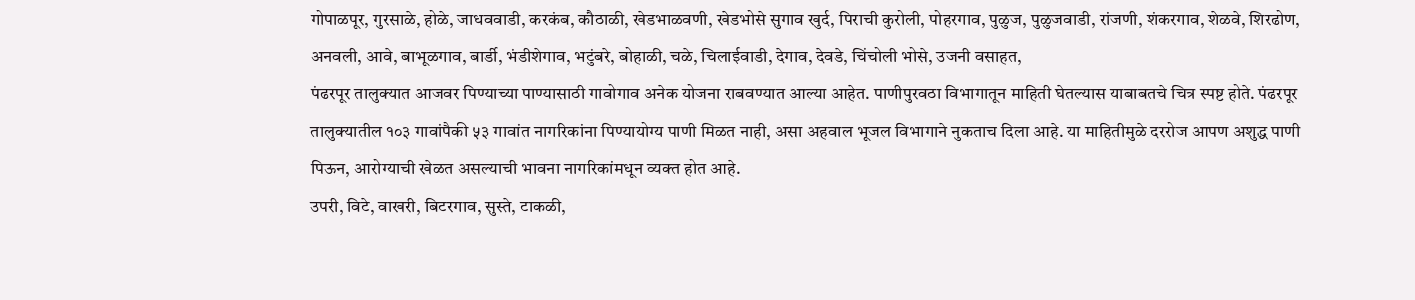गोपाळपूर, गुरसाळे, होळे, जाधववाडी, करकंब, कौठाळी, खेडभाळवणी, खेडभोसे सुगाव खुर्द, पिराची कुरोली, पोहरगाव, पुळुज, पुळुजवाडी, रांजणी, शंकरगाव, शेळवे, शिरढोण, अनवली, आवे, बाभूळगाव, बार्डी, भंडीशेगाव, भटुंबरे, बोहाळी, चळे, चिलाईवाडी, देगाव, देवडे, चिंचोली भोसे, उजनी वसाहत,
पंढरपूर तालुक्यात आजवर पिण्याच्या पाण्यासाठी गावोगाव अनेक योजना राबवण्यात आल्या आहेत. पाणीपुरवठा विभागातून माहिती घेतल्यास याबाबतचे चित्र स्पष्ट होते. पंढरपूर तालुक्यातील १०३ गावांपैकी ५३ गावांत नागरिकांना पिण्यायोग्य पाणी मिळत नाही, असा अहवाल भूजल विभागाने नुकताच दिला आहे. या माहितीमुळे दररोज आपण अशुद्ध पाणी पिऊन, आरोग्याची खेळत असल्याची भावना नागरिकांमधून व्यक्त होत आहे.
उपरी, विटे, वाखरी, बिटरगाव, सुस्ते, टाकळी,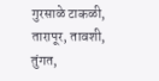गुरसाळे टाकळी, तारापूर, तावशी, तुंगत,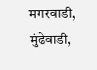मगरवाडी, मुंढेवाडी,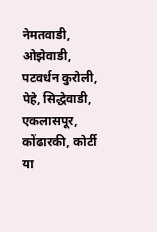नेमतवाडी, ओझेवाडी, पटवर्धन कुरोली, पेहे, सिद्धेवाडी, एकलासपूर, कोंढारकी, कोर्टी या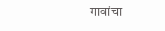गावांचा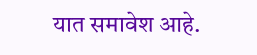यात समावेश आहे.